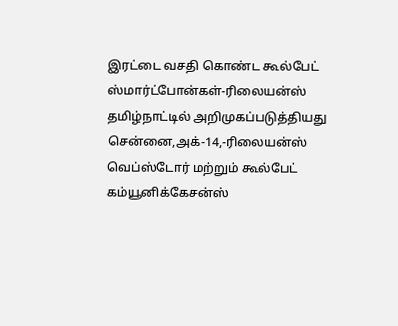இரட்டை வசதி கொண்ட கூல்பேட் ஸ்மார்ட்போன்கள்-ரிலையன்ஸ் தமிழ்நாட்டில் அறிமுகப்படுத்தியது
சென்னை,அக்-14,-ரிலையன்ஸ் வெப்ஸ்டோர் மற்றும் கூல்பேட் கம்யூனிக்கேசன்ஸ்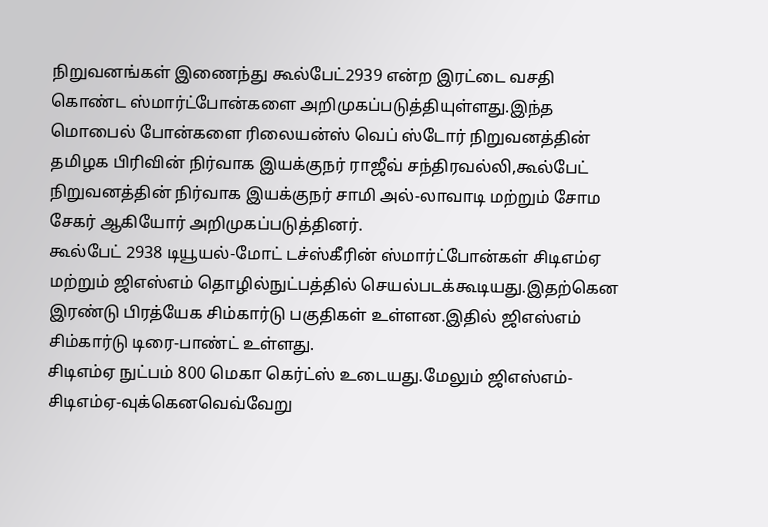நிறுவனங்கள் இணைந்து கூல்பேட்2939 என்ற இரட்டை வசதி கொண்ட ஸ்மார்ட்போன்களை அறிமுகப்படுத்தியுள்ளது.இந்த மொபைல் போன்களை ரிலையன்ஸ் வெப் ஸ்டோர் நிறுவனத்தின் தமிழக பிரிவின் நிர்வாக இயக்குநர் ராஜீவ் சந்திரவல்லி,கூல்பேட் நிறுவனத்தின் நிர்வாக இயக்குநர் சாமி அல்-லாவாடி மற்றும் சோம சேகர் ஆகியோர் அறிமுகப்படுத்தினர்.
கூல்பேட் 2938 டியூயல்-மோட் டச்ஸ்கீரின் ஸ்மார்ட்போன்கள் சிடிஎம்ஏ மற்றும் ஜிஎஸ்எம் தொழில்நுட்பத்தில் செயல்படக்கூடியது.இதற்கென இரண்டு பிரத்யேக சிம்கார்டு பகுதிகள் உள்ளன.இதில் ஜிஎஸ்எம் சிம்கார்டு டிரை-பாண்ட் உள்ளது.
சிடிஎம்ஏ நுட்பம் 800 மெகா கெர்ட்ஸ் உடையது.மேலும் ஜிஎஸ்எம்-சிடிஎம்ஏ-வுக்கெனவெவ்வேறு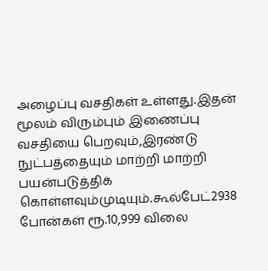அழைப்பு வசதிகள் உள்ளது.இதன் மூலம் விரும்பும் இணைப்பு வசதியை பெறவும்,இரண்டு நுட்பத்தையும் மாற்றி மாற்றி பயன்படுத்திக் கொள்ளவும்முடியும்.கூல்பேட்2938 போன்கள் ரூ.10,999 விலை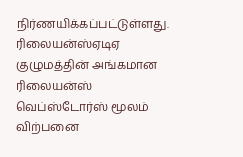நிர்ணயிக்கப்பட்டுள்ளது.
ரிலையன்ஸ்ஏடிஏ குழுமத்தின் அங்கமான ரிலையன்ஸ் வெப்ஸ்டோர்ஸ் மூலம் விற்பனை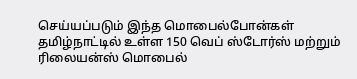செய்யப்படும் இந்த மொபைல்போன்கள் தமிழ்நாட்டில் உள்ள 150 வெப் ஸ்டோர்ஸ் மற்றும் ரிலையன்ஸ் மொபைல்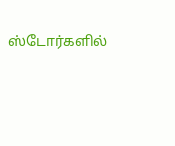ஸ்டோர்களில்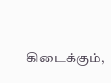கிடைக்கும்,